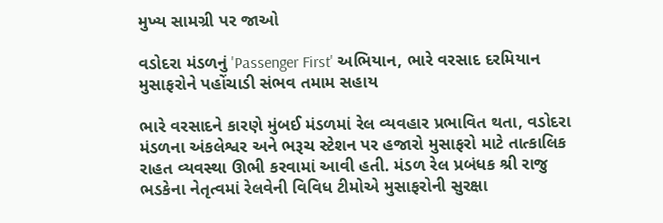મુખ્ય સામગ્રી પર જાઓ

વડોદરા મંડળનું 'Passenger First' અભિયાન, ભારે વરસાદ દરમિયાન મુસાફરોને પહોંચાડી સંભવ તમામ સહાય

ભારે વરસાદને કારણે મુંબઈ મંડળમાં રેલ વ્યવહાર પ્રભાવિત થતા, વડોદરા મંડળના અંકલેશ્વર અને ભરૂચ સ્ટેશન પર હજારો મુસાફરો માટે તાત્કાલિક રાહત વ્યવસ્થા ઊભી કરવામાં આવી હતી. મંડળ રેલ પ્રબંધક શ્રી રાજુ ભડકેના નેતૃત્વમાં રેલવેની વિવિધ ટીમોએ મુસાફરોની સુરક્ષા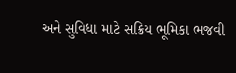અને સુવિધા માટે સક્રિય ભૂમિકા ભજવી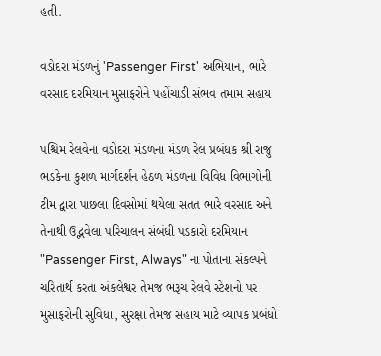હતી.

વડોદરા મંડળનું 'Passenger First' અભિયાન, ભારે વરસાદ દરમિયાન મુસાફરોને પહોંચાડી સંભવ તમામ સહાય

પશ્ચિમ રેલવેના વડોદરા મંડળના મંડળ રેલ પ્રબંધક શ્રી રાજુ ભડકેના કુશળ માર્ગદર્શન હેઠળ મંડળના વિવિધ વિભાગોની ટીમ દ્વારા પાછલા દિવસોમાં થયેલા સતત ભારે વરસાદ અને તેનાથી ઉદ્ભવેલા પરિચાલન સંબંધી પડકારો દરમિયાન "Passenger First, Always" ના પોતાના સંકલ્પને ચરિતાર્થ કરતા અંકલેશ્વર તેમજ ભરૂચ રેલવે સ્ટેશનો પર મુસાફરોની સુવિધા, સુરક્ષા તેમજ સહાય માટે વ્યાપક પ્રબંધો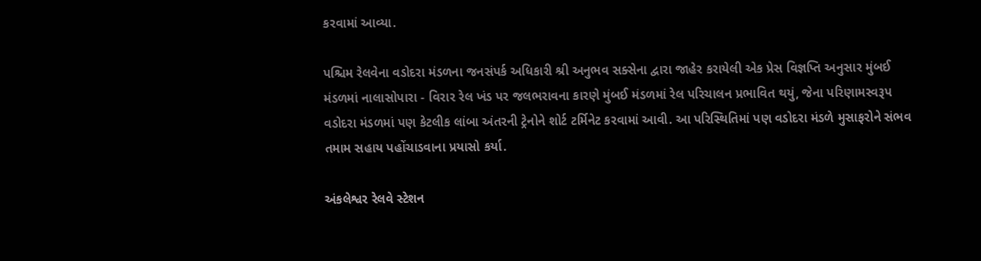કરવામાં આવ્યા.

પશ્ચિમ રેલવેના વડોદરા મંડળના જનસંપર્ક અધિકારી શ્રી અનુભવ સક્સેના દ્વારા જાહેર કરાયેલી એક પ્રેસ વિજ્ઞપ્તિ અનુસાર મુંબઈ મંડળમાં નાલાસોપારા - વિરાર રેલ ખંડ પર જલભરાવના કારણે મુંબઈ મંડળમાં રેલ પરિચાલન પ્રભાવિત થયું, જેના પરિણામસ્વરૂપ વડોદરા મંડળમાં પણ કેટલીક લાંબા અંતરની ટ્રેનોને શોર્ટ ટર્મિનેટ કરવામાં આવી. આ પરિસ્થિતિમાં પણ વડોદરા મંડળે મુસાફરોને સંભવ તમામ સહાય પહોંચાડવાના પ્રયાસો કર્યા.

અંકલેશ્વર રેલવે સ્ટેશન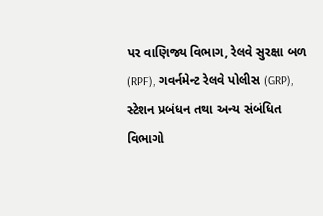પર વાણિજ્ય વિભાગ, રેલવે સુરક્ષા બળ (RPF), ગવર્નમેન્ટ રેલવે પોલીસ (GRP), સ્ટેશન પ્રબંધન તથા અન્ય સંબંધિત વિભાગો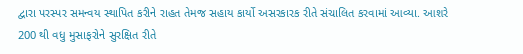દ્વારા પરસ્પર સમન્વય સ્થાપિત કરીને રાહત તેમજ સહાય કાર્યો અસરકારક રીતે સંચાલિત કરવામાં આવ્યા. આશરે 200 થી વધુ મુસાફરોને સુરક્ષિત રીતે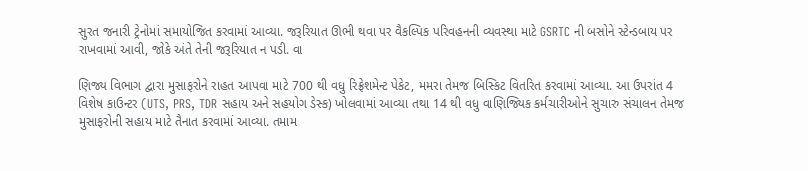સુરત જનારી ટ્રેનોમાં સમાયોજિત કરવામાં આવ્યા. જરૂરિયાત ઊભી થવા પર વૈકલ્પિક પરિવહનની વ્યવસ્થા માટે GSRTC ની બસોને સ્ટેન્ડબાય પર રાખવામાં આવી, જોકે અંતે તેની જરૂરિયાત ન પડી. વા

ણિજ્ય વિભાગ દ્વારા મુસાફરોને રાહત આપવા માટે 700 થી વધુ રિફ્રેશમેન્ટ પેકેટ, મમરા તેમજ બિસ્કિટ વિતરિત કરવામાં આવ્યા. આ ઉપરાંત 4 વિશેષ કાઉન્ટર (UTS, PRS, TDR સહાય અને સહયોગ ડેસ્ક) ખોલવામાં આવ્યા તથા 14 થી વધુ વાણિજ્યિક કર્મચારીઓને સુચારુ સંચાલન તેમજ મુસાફરોની સહાય માટે તૈનાત કરવામાં આવ્યા. તમામ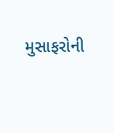મુસાફરોની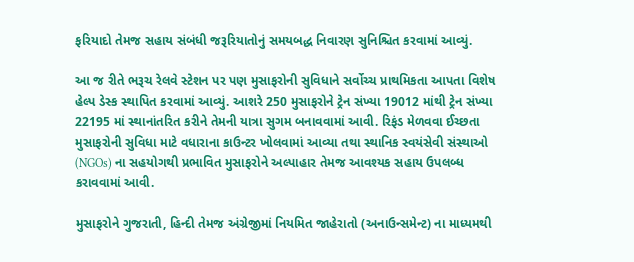ફરિયાદો તેમજ સહાય સંબંધી જરૂરિયાતોનું સમયબદ્ધ નિવારણ સુનિશ્ચિત કરવામાં આવ્યું.

આ જ રીતે ભરૂચ રેલવે સ્ટેશન પર પણ મુસાફરોની સુવિધાને સર્વોચ્ચ પ્રાથમિકતા આપતા વિશેષ હેલ્પ ડેસ્ક સ્થાપિત કરવામાં આવ્યું. આશરે 250 મુસાફરોને ટ્રેન સંખ્યા 19012 માંથી ટ્રેન સંખ્યા 22195 માં સ્થાનાંતરિત કરીને તેમની યાત્રા સુગમ બનાવવામાં આવી. રિફંડ મેળવવા ઈચ્છતા મુસાફરોની સુવિધા માટે વધારાના કાઉન્ટર ખોલવામાં આવ્યા તથા સ્થાનિક સ્વયંસેવી સંસ્થાઓ (NGOs) ના સહયોગથી પ્રભાવિત મુસાફરોને અલ્પાહાર તેમજ આવશ્યક સહાય ઉપલબ્ધ કરાવવામાં આવી.

મુસાફરોને ગુજરાતી, હિન્દી તેમજ અંગ્રેજીમાં નિયમિત જાહેરાતો (અનાઉન્સમેન્ટ) ના માધ્યમથી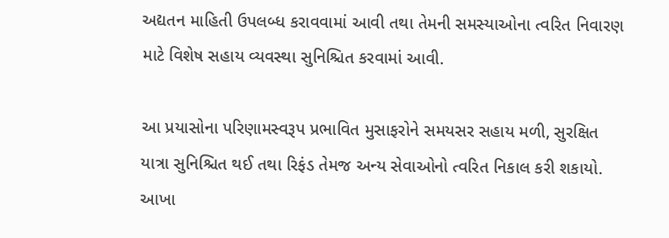અદ્યતન માહિતી ઉપલબ્ધ કરાવવામાં આવી તથા તેમની સમસ્યાઓના ત્વરિત નિવારણ માટે વિશેષ સહાય વ્યવસ્થા સુનિશ્ચિત કરવામાં આવી.

આ પ્રયાસોના પરિણામસ્વરૂપ પ્રભાવિત મુસાફરોને સમયસર સહાય મળી, સુરક્ષિત યાત્રા સુનિશ્ચિત થઈ તથા રિફંડ તેમજ અન્ય સેવાઓનો ત્વરિત નિકાલ કરી શકાયો. આખા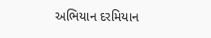અભિયાન દરમિયાન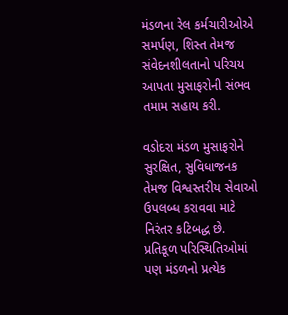મંડળના રેલ કર્મચારીઓએ સમર્પણ, શિસ્ત તેમજ સંવેદનશીલતાનો પરિચય આપતા મુસાફરોની સંભવ તમામ સહાય કરી.

વડોદરા મંડળ મુસાફરોને સુરક્ષિત, સુવિધાજનક તેમજ વિશ્વસ્તરીય સેવાઓ ઉપલબ્ધ કરાવવા માટે નિરંતર કટિબદ્ધ છે. પ્રતિકૂળ પરિસ્થિતિઓમાં પણ મંડળનો પ્રત્યેક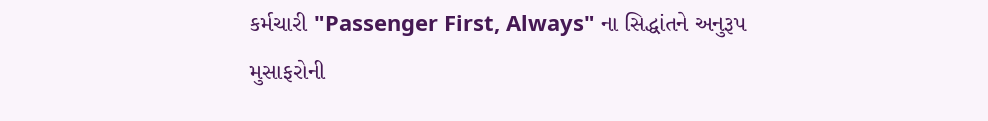કર્મચારી "Passenger First, Always" ના સિદ્ધાંતને અનુરૂપ મુસાફરોની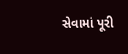સેવામાં પૂરી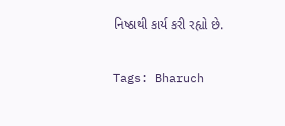નિષ્ઠાથી કાર્ય કરી રહ્યો છે.

Tags: Bharuch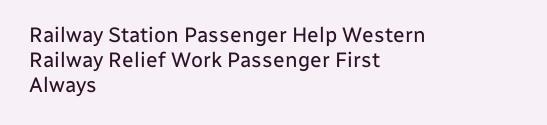Railway Station Passenger Help Western Railway Relief Work Passenger First Always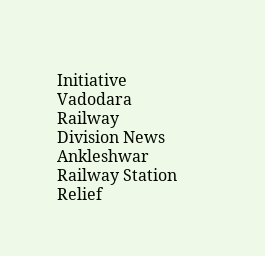Initiative Vadodara Railway Division News Ankleshwar Railway Station Relief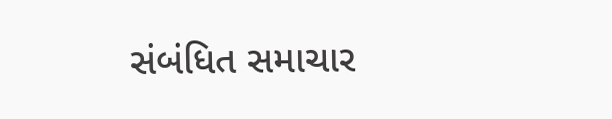સંબંધિત સમાચાર